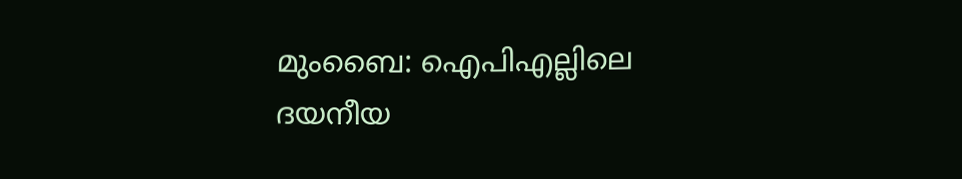മുംബൈ: ഐപിഎല്ലിലെ ദയനീയ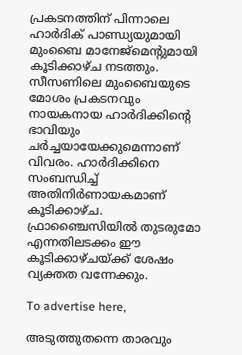പ്രകടനത്തിന് പിന്നാലെ ഹാർദിക് പാണ്ഡ്യയുമായി മുംബൈ മാനേജ്‌മെന്റുമായി കൂടിക്കാഴ്ച നടത്തും. സീസണിലെ മുംബൈയുടെ മോശം പ്രകടനവും നായകനായ ഹാർദിക്കിന്റെ ഭാവിയും ചർച്ചയായേക്കുമെന്നാണ് വിവരം. ഹാർദിക്കിനെ സംബന്ധിച്ച് അതിനിർണായകമാണ് കൂടിക്കാഴ്ച. ഫ്രാഞ്ചൈസിയിൽ തുടരുമോ എന്നതിലടക്കം ഈ കൂടിക്കാഴ്ചയ്ക്ക് ശേഷം വ്യക്തത വന്നേക്കും.

To advertise here,

അടുത്തുതന്നെ താരവും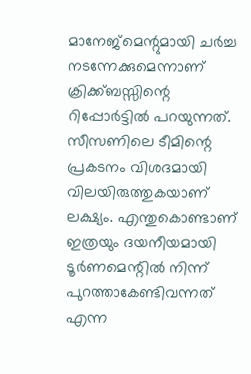മാനേജ്‌മെന്റുമായി ചർച്ച നടന്നേക്കുമെന്നാണ് ക്രിക്ക്ബസ്സിന്റെ റിപ്പോർട്ടിൽ പറയുന്നത്. സീസണിലെ ടീമിന്റെ പ്രകടനം വിശദമായി വിലയിരുത്തുകയാണ് ലക്ഷ്യം. എന്തുകൊണ്ടാണ് ഇത്രയും ദയനീയമായി ടൂർണമെന്റിൽ നിന്ന് പുറത്താകേണ്ടിവന്നത് എന്ന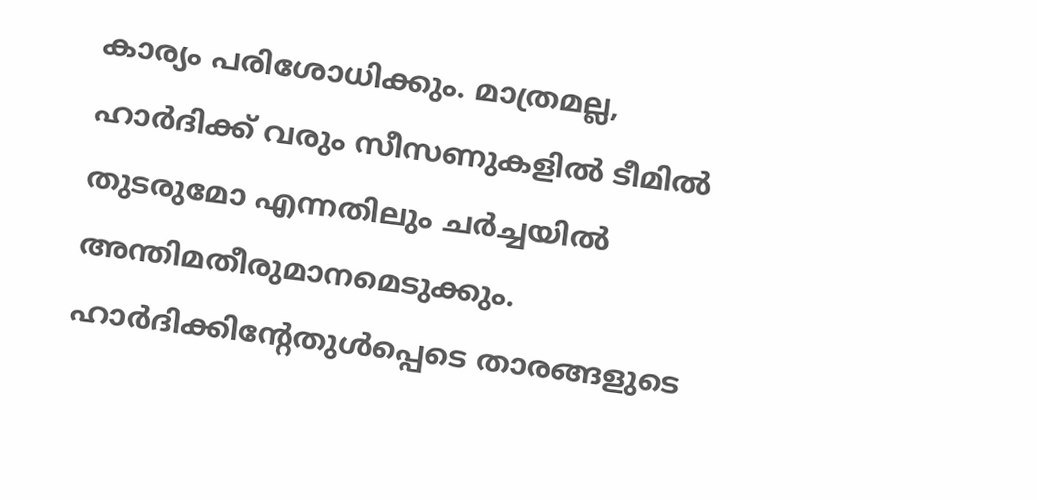കാര്യം പരിശോധിക്കും. മാത്രമല്ല, ഹാർദിക്ക് വരും സീസണുകളിൽ ടീമിൽ തുടരുമോ എന്നതിലും ചർച്ചയിൽ അന്തിമതീരുമാനമെടുക്കും. ഹാർദിക്കിന്റേതുൾപ്പെടെ താരങ്ങളുടെ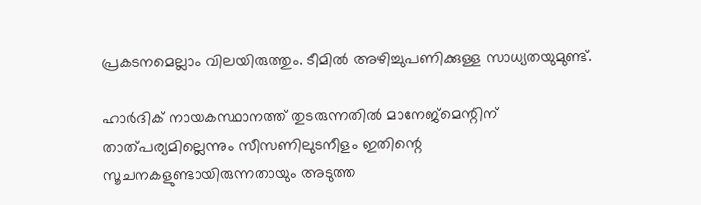പ്രകടനമെല്ലാം വിലയിരുത്തും. ടീമിൽ അഴിച്ചുപണിക്കുള്ള സാധ്യതയുമുണ്ട്.

ഹാർദിക് നായകസ്ഥാനത്ത് തുടരുന്നതിൽ മാനേജ്‌മെന്റിന് താത്പര്യമില്ലെന്നും സീസണിലുടനീളം ഇതിന്റെ സൂചനകളുണ്ടായിരുന്നതായും അടുത്ത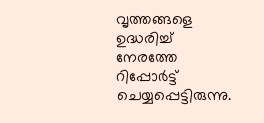വൃത്തങ്ങളെ ഉദ്ധരിച്ച് നേരത്തേ റിപ്പോർട്ട് ചെയ്യപ്പെട്ടിരുന്നു.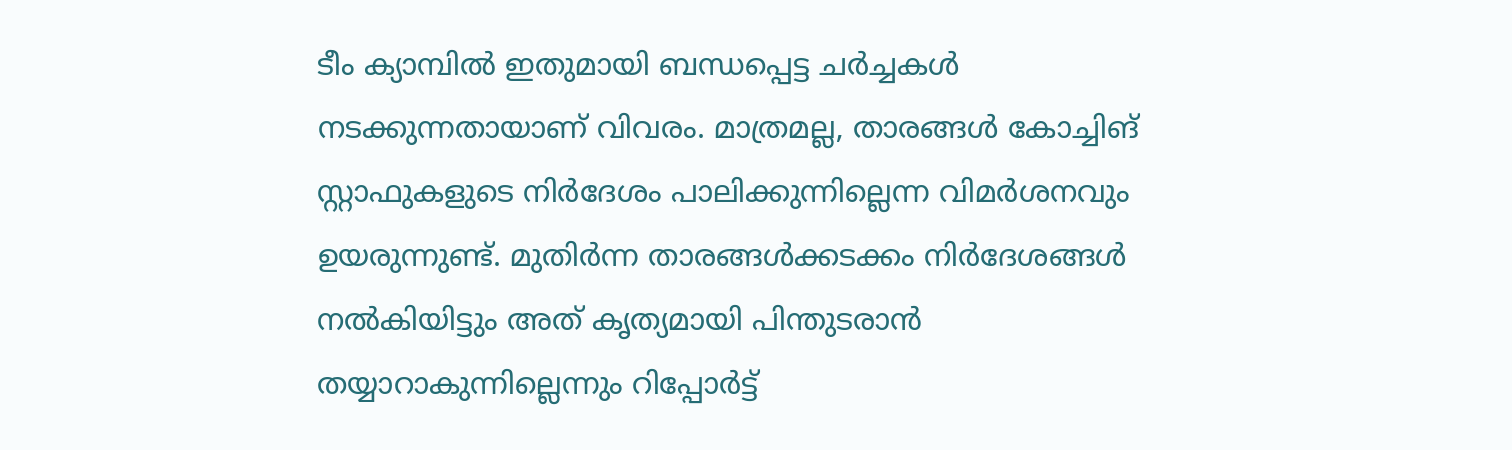ടീം ക്യാമ്പിൽ ഇതുമായി ബന്ധപ്പെട്ട ചർച്ചകൾ നടക്കുന്നതായാണ് വിവരം. മാത്രമല്ല, താരങ്ങൾ കോച്ചിങ് സ്റ്റാഫുകളുടെ നിർദേശം പാലിക്കുന്നില്ലെന്ന വിമർശനവും ഉയരുന്നുണ്ട്. മുതിർന്ന താരങ്ങൾക്കടക്കം നിർദേശങ്ങൾ നൽകിയിട്ടും അത് കൃത്യമായി പിന്തുടരാൻ തയ്യാറാകുന്നില്ലെന്നും റിപ്പോർട്ട്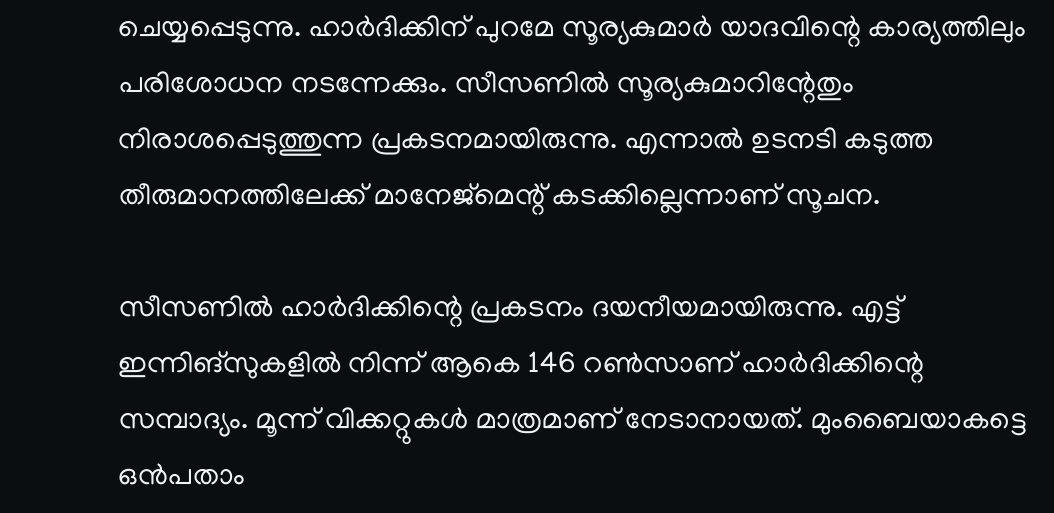ചെയ്യപ്പെടുന്നു. ഹാർദിക്കിന് പുറമേ സൂര്യകുമാർ യാദവിന്റെ കാര്യത്തിലും പരിശോധന നടന്നേക്കും. സീസണിൽ സൂര്യകുമാറിന്റേതും നിരാശപ്പെടുത്തുന്ന പ്രകടനമായിരുന്നു. എന്നാൽ ഉടനടി കടുത്ത തീരുമാനത്തിലേക്ക് മാനേജ്മെന്റ് കടക്കില്ലെന്നാണ് സൂചന.

സീസണിൽ ഹാർദിക്കിന്റെ പ്രകടനം ദയനീയമായിരുന്നു. എട്ട് ഇന്നിങ്സുകളിൽ നിന്ന് ആകെ 146 റൺസാണ് ഹാർദിക്കിന്റെ സമ്പാദ്യം. മൂന്ന് വിക്കറ്റുകൾ മാത്രമാണ് നേടാനായത്. മുംബൈയാകട്ടെ ഒൻപതാം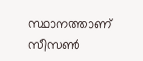സ്ഥാനത്താണ് സീസൺ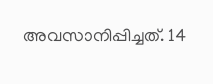അവസാനിപ്പിച്ചത്. 14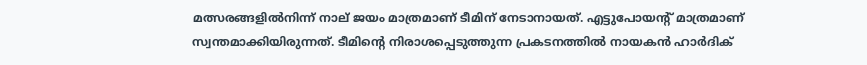മത്സരങ്ങളിൽനിന്ന് നാല് ജയം മാത്രമാണ് ടീമിന് നേടാനായത്. എട്ടുപോയന്റ് മാത്രമാണ് സ്വന്തമാക്കിയിരുന്നത്. ടീമിന്റെ നിരാശപ്പെടുത്തുന്ന പ്രകടനത്തിൽ നായകൻ ഹാർദിക്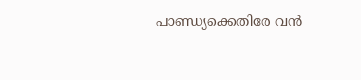പാണ്ഡ്യക്കെതിരേ വൻ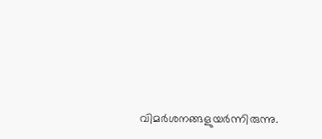വിമർശനങ്ങളുയർന്നിരുന്നു.